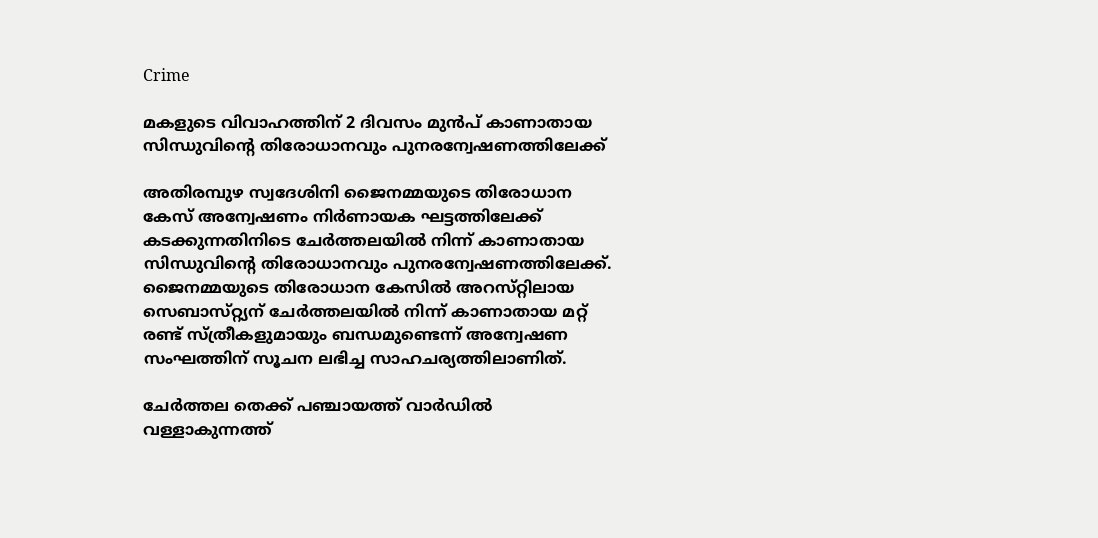Crime

മകളുടെ വിവാഹത്തിന്‌ 2 ദിവസം മുന്‍പ് കാണാതായ സിന്ധുവിന്റെ തിരോധാനവും പുനരന്വേഷണത്തിലേക്ക്‌

അതിരമ്പുഴ സ്വദേശിനി ജൈനമ്മയുടെ തിരോധാന കേസ്‌ അന്വേഷണം നിര്‍ണായക ഘട്ടത്തിലേക്ക്‌ കടക്കുന്നതിനിടെ ചേര്‍ത്തലയില്‍ നിന്ന്‌ കാണാതായ സിന്ധുവിന്റെ തിരോധാനവും പുനരന്വേഷണത്തിലേക്ക്‌. ജൈനമ്മയുടെ തിരോധാന കേസില്‍ അറസ്‌റ്റിലായ സെബാസ്‌റ്റ്യന്‌ ചേര്‍ത്തലയില്‍ നിന്ന്‌ കാണാതായ മറ്റ്‌ രണ്ട്‌ സ്‌ത്രീകളുമായും ബന്ധമുണ്ടെന്ന്‌ അന്വേഷണ സംഘത്തിന്‌ സൂചന ലഭിച്ച സാഹചര്യത്തിലാണിത്‌.

ചേര്‍ത്തല തെക്ക്‌ പഞ്ചായത്ത്‌ വാര്‍ഡില്‍ വള്ളാകുന്നത്ത്‌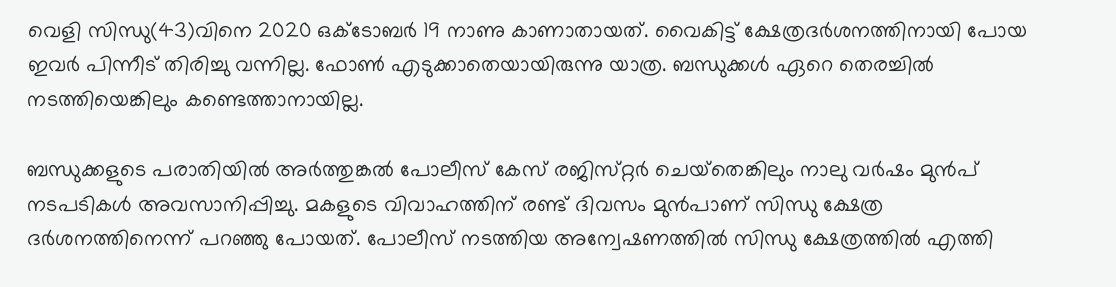വെളി സിന്ധു(43)വിനെ 2020 ഒക്‌ടോബര്‍ 19 നാണു കാണാതായത്‌. വൈകിട്ട്‌ ക്ഷേത്രദര്‍ശനത്തിനായി പോയ ഇവര്‍ പിന്നീട്‌ തിരിച്ചു വന്നില്ല. ഫോണ്‍ എടുക്കാതെയായിരുന്നു യാത്ര. ബന്ധുക്കള്‍ ഏറെ തെരച്ചില്‍ നടത്തിയെങ്കിലും കണ്ടെത്താനായില്ല.

ബന്ധുക്കളുടെ പരാതിയില്‍ അര്‍ത്തുങ്കല്‍ പോലീസ്‌ കേസ്‌ രജിസ്‌റ്റര്‍ ചെയ്‌തെങ്കിലും നാലു വര്‍ഷം മുന്‍പ്‌ നടപടികള്‍ അവസാനിപ്പിച്ചു. മകളുടെ വിവാഹത്തിന്‌ രണ്ട്‌ ദിവസം മുന്‍പാണ്‌ സിന്ധു ക്ഷേത്ര ദര്‍ശനത്തിനെന്ന്‌ പറഞ്ഞു പോയത്‌. പോലീസ്‌ നടത്തിയ അന്വേഷണത്തില്‍ സിന്ധു ക്ഷേത്രത്തില്‍ എത്തി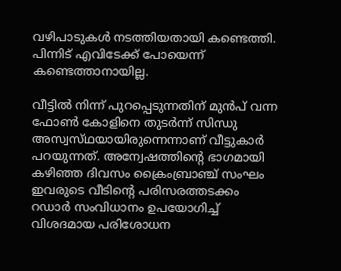വഴിപാടുകള്‍ നടത്തിയതായി കണ്ടെത്തി. പിന്നിട്‌ എവിടേക്ക്‌ പോയെന്ന്‌ കണ്ടെത്താനായില്ല.

വീട്ടില്‍ നിന്ന്‌ പുറപ്പെടുന്നതിന്‌ മുന്‍പ്‌ വന്ന ഫോണ്‍ കോളിനെ തുടര്‍ന്ന്‌ സിന്ധു അസ്വസ്‌ഥയായിരുന്നെന്നാണ്‌ വീട്ടുകാര്‍ പറയുന്നത്‌. അന്വേഷത്തിന്റെ ഭാഗമായി കഴിഞ്ഞ ദിവസം ക്രൈംബ്രാഞ്ച്‌ സംഘം ഇവരുടെ വീടിന്റെ പരിസരത്തടക്കം റഡാര്‍ സംവിധാനം ഉപയോഗിച്ച്‌ വിശദമായ പരിശോധന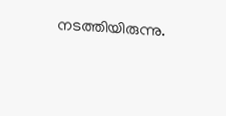നടത്തിയിരുന്നു.